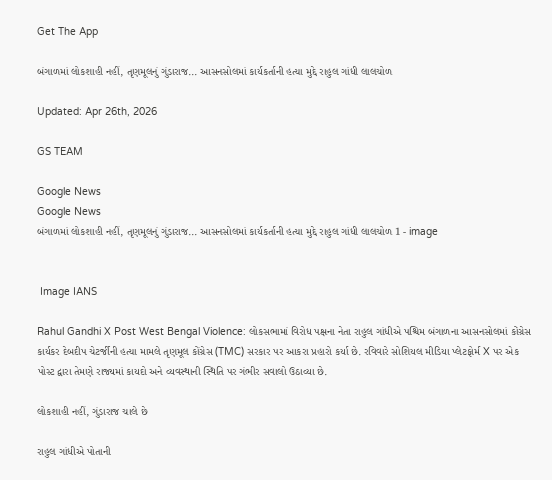Get The App

બંગાળમાં લોકશાહી નહીં, તૃણમૂલનું ગુંડારાજ... આસનસોલમાં કાર્યકર્તાની હત્યા મુદ્દે રાહુલ ગાંધી લાલચોળ

Updated: Apr 26th, 2026

GS TEAM

Google News
Google News
બંગાળમાં લોકશાહી નહીં, તૃણમૂલનું ગુંડારાજ... આસનસોલમાં કાર્યકર્તાની હત્યા મુદ્દે રાહુલ ગાંધી લાલચોળ 1 - image


 Image IANS

Rahul Gandhi X Post West Bengal Violence: લોકસભામાં વિરોધ પક્ષના નેતા રાહુલ ગાંધીએ પશ્ચિમ બંગાળના આસનસોલમાં કોંગ્રેસ કાર્યકર દેબદીપ ચેટર્જીની હત્યા મામલે તૃણમૂલ કોંગ્રેસ (TMC) સરકાર પર આકરા પ્રહારો કર્યા છે. રવિવારે સોશિયલ મીડિયા પ્લેટફોર્મ X પર એક પોસ્ટ દ્વારા તેમણે રાજ્યમાં કાયદો અને વ્યવસ્થાની સ્થિતિ પર ગંભીર સવાલો ઉઠાવ્યા છે.

લોકશાહી નહીં, ગુંડારાજ ચાલે છે

રાહુલ ગાંધીએ પોતાની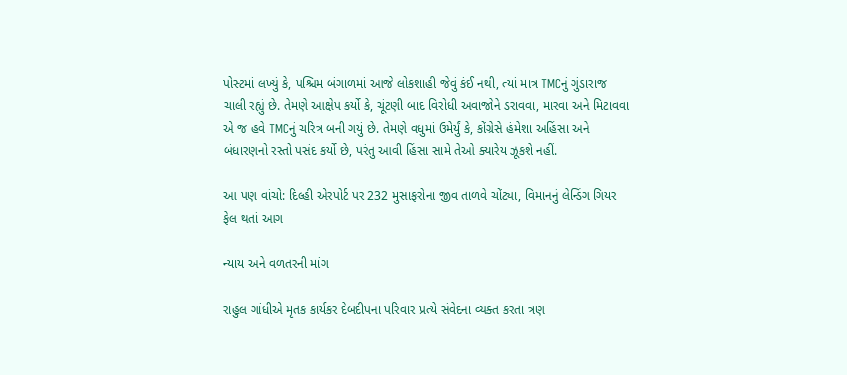પોસ્ટમાં લખ્યું કે, પશ્ચિમ બંગાળમાં આજે લોકશાહી જેવું કંઈ નથી, ત્યાં માત્ર TMCનું ગુંડારાજ ચાલી રહ્યું છે. તેમણે આક્ષેપ કર્યો કે, ચૂંટણી બાદ વિરોધી અવાજોને ડરાવવા, મારવા અને મિટાવવા એ જ હવે TMCનું ચરિત્ર બની ગયું છે. તેમણે વધુમાં ઉમેર્યું કે, કોંગ્રેસે હંમેશા અહિંસા અને બંધારણનો રસ્તો પસંદ કર્યો છે, પરંતુ આવી હિંસા સામે તેઓ ક્યારેય ઝૂકશે નહીં.

આ પણ વાંચો: દિલ્હી એરપોર્ટ પર 232 મુસાફરોના જીવ તાળવે ચોંટ્યા, વિમાનનું લેન્ડિંગ ગિયર ફેલ થતાં આગ

ન્યાય અને વળતરની માંગ

રાહુલ ગાંધીએ મૃતક કાર્યકર દેબદીપના પરિવાર પ્રત્યે સંવેદના વ્યક્ત કરતા ત્રણ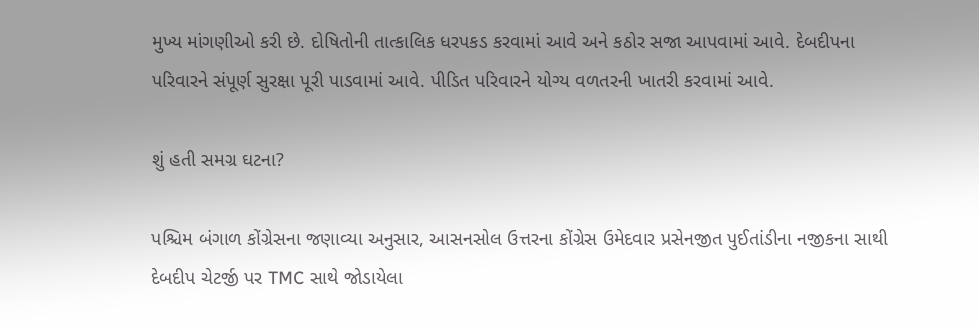મુખ્ય માંગણીઓ કરી છે. દોષિતોની તાત્કાલિક ધરપકડ કરવામાં આવે અને કઠોર સજા આપવામાં આવે. દેબદીપના પરિવારને સંપૂર્ણ સુરક્ષા પૂરી પાડવામાં આવે. પીડિત પરિવારને યોગ્ય વળતરની ખાતરી કરવામાં આવે.

શું હતી સમગ્ર ઘટના?

પશ્ચિમ બંગાળ કોંગ્રેસના જણાવ્યા અનુસાર, આસનસોલ ઉત્તરના કોંગ્રેસ ઉમેદવાર પ્રસેનજીત પુઈતાંડીના નજીકના સાથી દેબદીપ ચેટર્જી પર TMC સાથે જોડાયેલા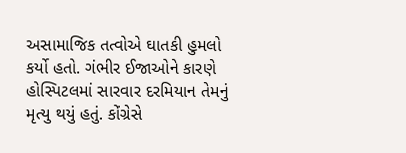અસામાજિક તત્વોએ ઘાતકી હુમલો કર્યો હતો. ગંભીર ઈજાઓને કારણે હોસ્પિટલમાં સારવાર દરમિયાન તેમનું મૃત્યુ થયું હતું. કોંગ્રેસે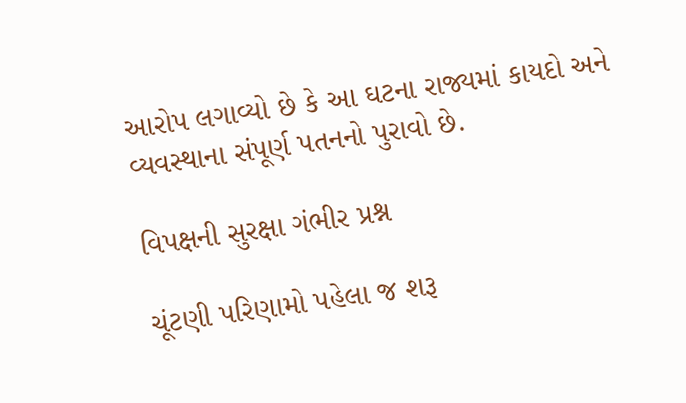આરોપ લગાવ્યો છે કે આ ઘટના રાજ્યમાં કાયદો અને વ્યવસ્થાના સંપૂર્ણ પતનનો પુરાવો છે.

વિપક્ષની સુરક્ષા ગંભીર પ્રશ્ન

ચૂંટણી પરિણામો પહેલા જ શરૂ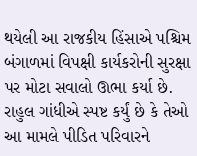થયેલી આ રાજકીય હિંસાએ પશ્ચિમ બંગાળમાં વિપક્ષી કાર્યકરોની સુરક્ષા પર મોટા સવાલો ઊભા કર્યા છે. રાહુલ ગાંધીએ સ્પષ્ટ કર્યું છે કે તેઓ આ મામલે પીડિત પરિવારને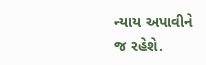ન્યાય અપાવીને જ રહેશે.